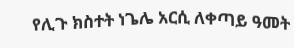የሊጉ ክስተት ነጌሌ አርሲ ለቀጣይ ዓመት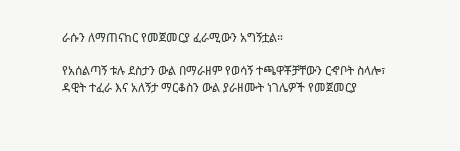ራሱን ለማጠናከር የመጀመርያ ፈራሚውን አግኝቷል።

የአሰልጣኝ ቱሉ ደስታን ውል በማራዘም የወሳኝ ተጫዋቾቻቸውን ርኆቦት ስላሎ፣ ዳዊት ተፈራ እና አለኝታ ማርቆስን ውል ያራዘሙት ነገሌዎች የመጀመርያ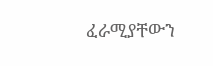ፈራሚያቸውን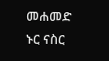መሐመድ ኑር ናስር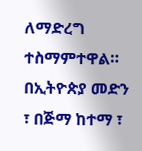ለማድረግ ተስማምተዋል።
በኢትዮጵያ መድን ፣ በጅማ ከተማ ፣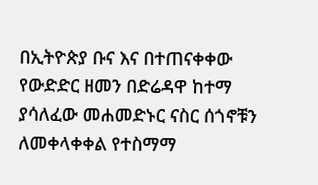በኢትዮጵያ ቡና እና በተጠናቀቀው የውድድር ዘመን በድሬዳዋ ከተማ ያሳለፈው መሐመድኑር ናስር ሰጎኖቹን ለመቀላቀቀል የተስማማ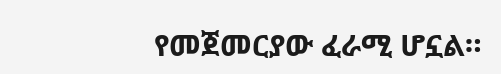የመጀመርያው ፈራሚ ሆኗል።